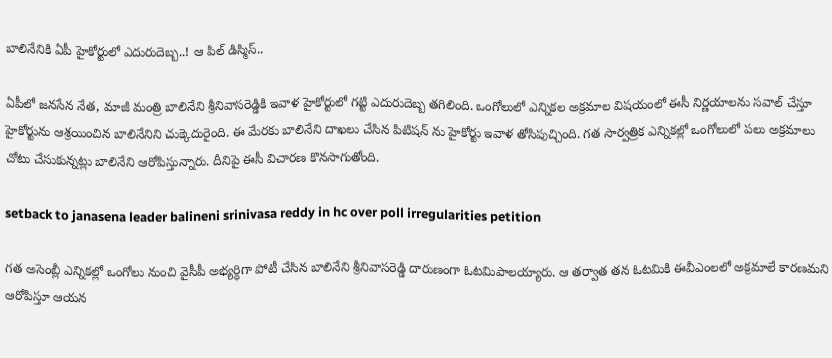బాలినేనికి ఏపీ హైకోర్టులో ఎదురుదెబ్బ..! ఆ పిల్ డిస్మిస్..

ఏపీలో జనసేన నేత, మాజీ మంత్రి బాలినేని శ్రీనివాసరెడ్డికి ఇవాళ హైకోర్టులో గట్టి ఎదురుదెబ్బ తగిలింది. ఒంగోలులో ఎన్నికల అక్రమాల విషయంలో ఈసీ నిర్ణయాలను సవాల్ చేస్తూ హైకోర్టును ఆశ్రయించిన బాలినేనిని చుక్కెదురైంది. ఈ మేరకు బాలినేని దాఖలు చేసిన పిటిషన్ ను హైకోర్టు ఇవాళ తోసిపుచ్చింది. గత సార్వత్రిక ఎన్నికల్లో ఒంగోలులో పలు అక్రమాలు చోటు చేసుకున్నట్లు బాలినేని ఆరోపిస్తున్నారు. దీనిపై ఈసీ విచారణ కొనసాగుతోంది.

setback to janasena leader balineni srinivasa reddy in hc over poll irregularities petition

గత అసెంబ్లీ ఎన్నికల్లో ఒంగోలు నుంచి వైసీపీ అభ్యర్ధిగా పోటీ చేసిన బాలినేని శ్రీనివాసరెడ్డి దారుణంగా ఓటమిపాలయ్యారు. ఆ తర్వాత తన ఓటమికి ఈవీఎంలలో అక్రమాలే కారణమని ఆరోపిస్తూ ఆయన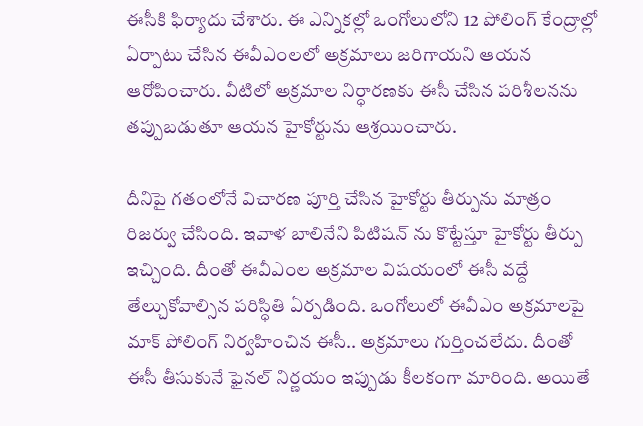ఈసీకి ఫిర్యాదు చేశారు. ఈ ఎన్నికల్లో ఒంగోలులోని 12 పోలింగ్ కేంద్రాల్లో ఏర్పాటు చేసిన ఈవీఎంలలో అక్రమాలు జరిగాయని ఆయన ఆరోపించారు. వీటిలో అక్రమాల నిర్ధారణకు ఈసీ చేసిన పరిశీలనను తప్పుబడుతూ ఆయన హైకోర్టును ఆశ్రయించారు.

దీనిపై గతంలోనే విచారణ పూర్తి చేసిన హైకోర్టు తీర్పును మాత్రం రిజర్వు చేసింది. ఇవాళ బాలినేని పిటిషన్ ను కొట్టేస్తూ హైకోర్టు తీర్పు ఇచ్చింది. దీంతో ఈవీఎంల అక్రమాల విషయంలో ఈసీ వద్దే తేల్చుకోవాల్సిన పరిస్ధితి ఏర్పడింది. ఒంగోలులో ఈవీఎం అక్రమాలపై మాక్ పోలింగ్ నిర్వహించిన ఈసీ.. అక్రమాలు గుర్తించలేదు. దీంతో ఈసీ తీసుకునే ఫైనల్ నిర్ణయం ఇప్పుడు కీలకంగా మారింది. అయితే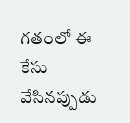గతంలో ఈ కేసు వేసినప్పుడు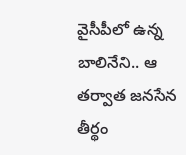వైసీపీలో ఉన్న బాలినేని.. ఆ తర్వాత జనసేన తీర్థం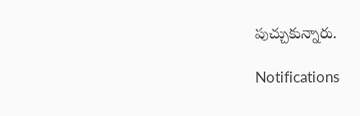పుచ్చుకున్నారు.

Notifications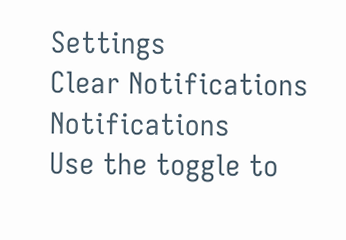Settings
Clear Notifications
Notifications
Use the toggle to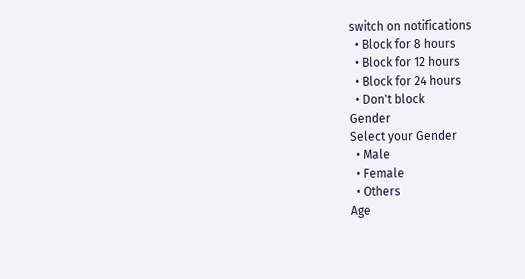switch on notifications
  • Block for 8 hours
  • Block for 12 hours
  • Block for 24 hours
  • Don't block
Gender
Select your Gender
  • Male
  • Female
  • Others
Age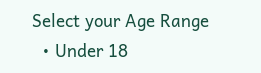Select your Age Range
  • Under 18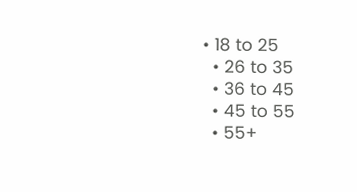• 18 to 25
  • 26 to 35
  • 36 to 45
  • 45 to 55
  • 55+